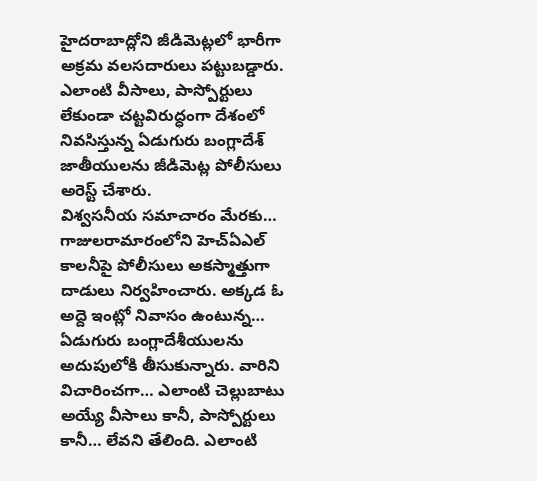హైదరాబాద్లోని జీడిమెట్లలో భారీగా అక్రమ వలసదారులు పట్టుబడ్డారు. ఎలాంటి వీసాలు, పాస్పోర్టులు లేకుండా చట్టవిరుద్ధంగా దేశంలో నివసిస్తున్న ఏడుగురు బంగ్లాదేశ్ జాతీయులను జీడిమెట్ల పోలీసులు అరెస్ట్ చేశారు.
విశ్వసనీయ సమాచారం మేరకు… గాజులరామారంలోని హెచ్ఏఎల్ కాలనీపై పోలీసులు అకస్మాత్తుగా దాడులు నిర్వహించారు. అక్కడ ఓ అద్దె ఇంట్లో నివాసం ఉంటున్న… ఏడుగురు బంగ్లాదేశీయులను అదుపులోకి తీసుకున్నారు. వారిని విచారించగా… ఎలాంటి చెల్లుబాటు అయ్యే వీసాలు కానీ, పాస్పోర్టులు కానీ… లేవని తేలింది. ఎలాంటి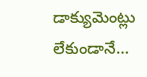డాక్యుమెంట్లు లేకుండానే…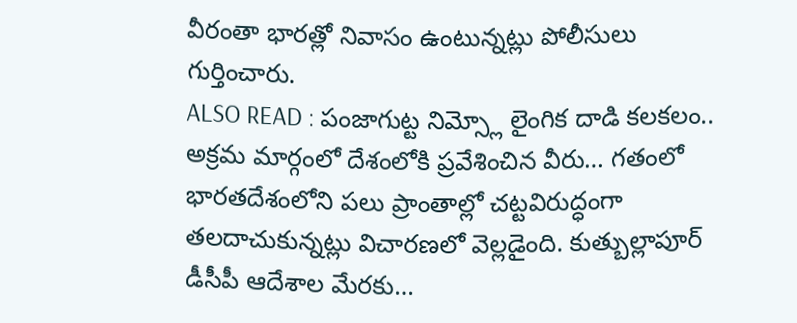వీరంతా భారత్లో నివాసం ఉంటున్నట్లు పోలీసులు గుర్తించారు.
ALSO READ : పంజాగుట్ట నిమ్స్లో లైంగిక దాడి కలకలం..
అక్రమ మార్గంలో దేశంలోకి ప్రవేశించిన వీరు… గతంలో భారతదేశంలోని పలు ప్రాంతాల్లో చట్టవిరుద్ధంగా తలదాచుకున్నట్లు విచారణలో వెల్లడైంది. కుత్బుల్లాపూర్ డీసీపీ ఆదేశాల మేరకు…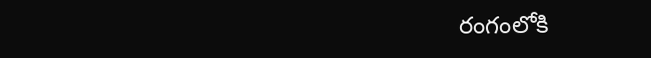రంగంలోకి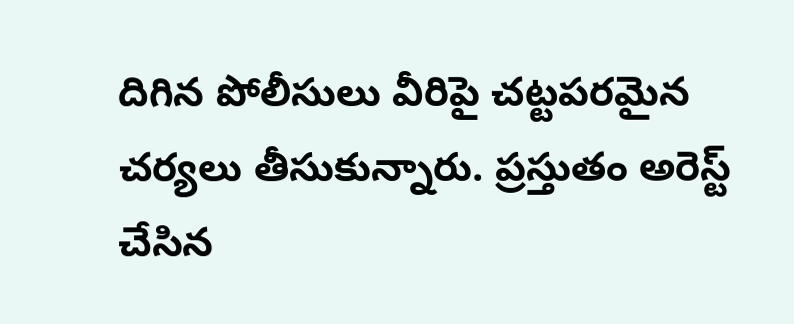దిగిన పోలీసులు వీరిపై చట్టపరమైన చర్యలు తీసుకున్నారు. ప్రస్తుతం అరెస్ట్ చేసిన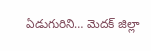ఏడుగురిని… మెదక్ జిల్లా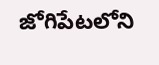జోగిపేటలోని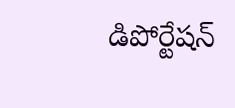డిపోర్టేషన్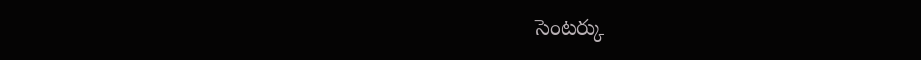సెంటర్కు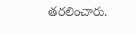తరలించారు.